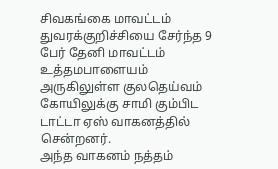சிவகங்கை மாவட்டம் துவரக்குறிச்சியை சேர்ந்த 9 பேர் தேனி மாவட்டம் உத்தமபாளையம் அருகிலுள்ள குலதெய்வம் கோயிலுக்கு சாமி கும்பிட டாட்டா ஏஸ் வாகனத்தில் சென்றனர்.
அந்த வாகனம் நத்தம்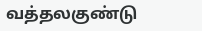வத்தலகுண்டு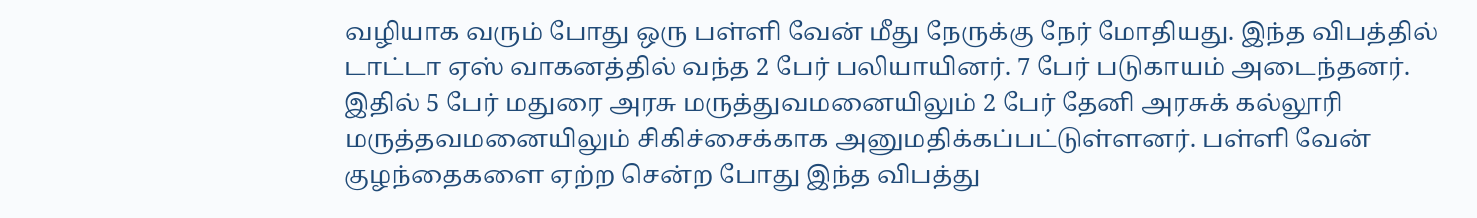வழியாக வரும் போது ஒரு பள்ளி வேன் மீது நேருக்கு நேர் மோதியது. இந்த விபத்தில் டாட்டா ஏஸ் வாகனத்தில் வந்த 2 பேர் பலியாயினர். 7 பேர் படுகாயம் அடைந்தனர். இதில் 5 பேர் மதுரை அரசு மருத்துவமனையிலும் 2 பேர் தேனி அரசுக் கல்லூரி மருத்தவமனையிலும் சிகிச்சைக்காக அனுமதிக்கப்பட்டுள்ளனர். பள்ளி வேன் குழந்தைகளை ஏற்ற சென்ற போது இந்த விபத்து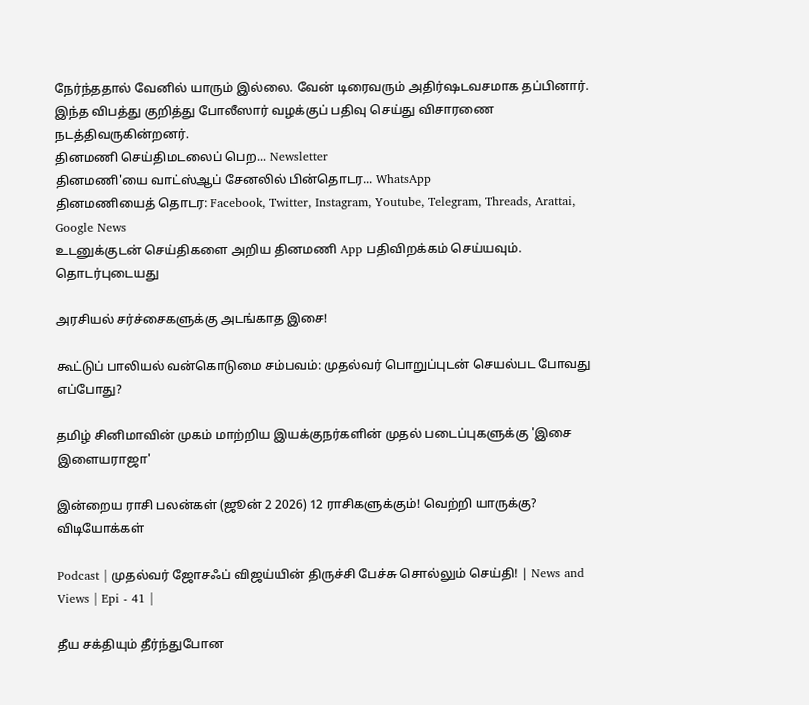நேர்ந்ததால் வேனில் யாரும் இல்லை. வேன் டிரைவரும் அதிர்ஷடவசமாக தப்பினார். இந்த விபத்து குறித்து போலீஸார் வழக்குப் பதிவு செய்து விசாரணை நடத்திவருகின்றனர்.
தினமணி செய்திமடலைப் பெற... Newsletter
தினமணி'யை வாட்ஸ்ஆப் சேனலில் பின்தொடர... WhatsApp
தினமணியைத் தொடர: Facebook, Twitter, Instagram, Youtube, Telegram, Threads, Arattai, Google News
உடனுக்குடன் செய்திகளை அறிய தினமணி App பதிவிறக்கம் செய்யவும்.
தொடர்புடையது

அரசியல் சர்ச்சைகளுக்கு அடங்காத இசை!

கூட்டுப் பாலியல் வன்கொடுமை சம்பவம்: முதல்வர் பொறுப்புடன் செயல்பட போவது எப்போது?

தமிழ் சினிமாவின் முகம் மாற்றிய இயக்குநர்களின் முதல் படைப்புகளுக்கு 'இசை இளையராஜா'

இன்றைய ராசி பலன்கள் (ஜூன் 2 2026) 12 ராசிகளுக்கும்! வெற்றி யாருக்கு?
விடியோக்கள்

Podcast | முதல்வர் ஜோசஃப் விஜய்யின் திருச்சி பேச்சு சொல்லும் செய்தி! | News and Views | Epi - 41 |

தீய சக்தியும் தீர்ந்துபோன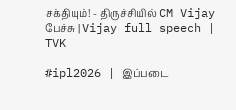சக்தியும்! - திருச்சியில் CM Vijay பேச்சு | Vijay full speech | TVK

#ipl2026 | இப்படை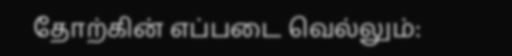தோற்கின் எப்படை வெல்லும்: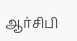ஆர்சிபி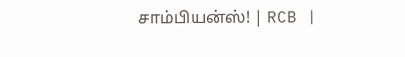சாம்பியன்ஸ்! | RCB |